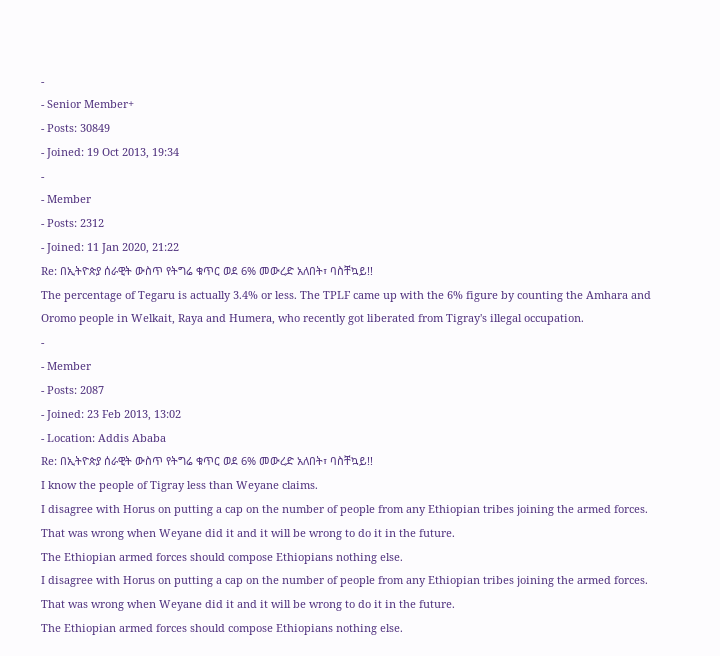-
- Senior Member+
- Posts: 30849
- Joined: 19 Oct 2013, 19:34
-
- Member
- Posts: 2312
- Joined: 11 Jan 2020, 21:22
Re: በኢትዮጵያ ሰራዊት ውስጥ የትግሬ ቁጥር ወደ 6% መውረድ አለበት፣ ባስቸኳይ!!
The percentage of Tegaru is actually 3.4% or less. The TPLF came up with the 6% figure by counting the Amhara and Oromo people in Welkait, Raya and Humera, who recently got liberated from Tigray's illegal occupation.
-
- Member
- Posts: 2087
- Joined: 23 Feb 2013, 13:02
- Location: Addis Ababa
Re: በኢትዮጵያ ሰራዊት ውስጥ የትግሬ ቁጥር ወደ 6% መውረድ አለበት፣ ባስቸኳይ!!
I know the people of Tigray less than Weyane claims.
I disagree with Horus on putting a cap on the number of people from any Ethiopian tribes joining the armed forces.
That was wrong when Weyane did it and it will be wrong to do it in the future.
The Ethiopian armed forces should compose Ethiopians nothing else.
I disagree with Horus on putting a cap on the number of people from any Ethiopian tribes joining the armed forces.
That was wrong when Weyane did it and it will be wrong to do it in the future.
The Ethiopian armed forces should compose Ethiopians nothing else.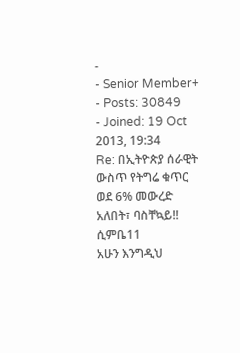-
- Senior Member+
- Posts: 30849
- Joined: 19 Oct 2013, 19:34
Re: በኢትዮጵያ ሰራዊት ውስጥ የትግሬ ቁጥር ወደ 6% መውረድ አለበት፣ ባስቸኳይ!!
ሲምቤ11
አሁን እንግዲህ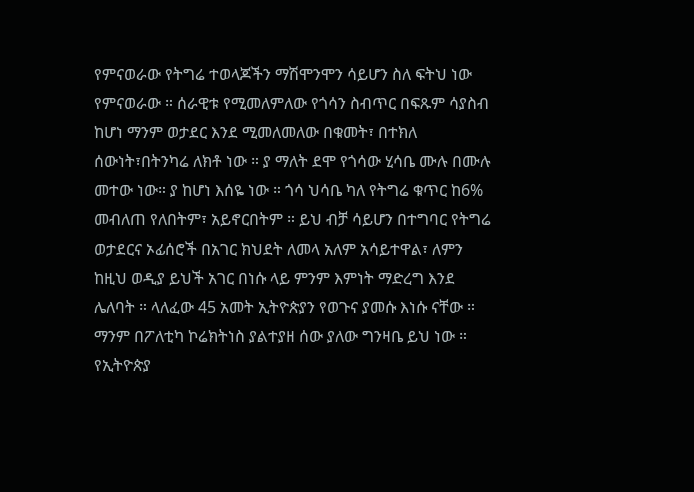የምናወራው የትግሬ ተወላጆችን ማሽሞንሞን ሳይሆን ስለ ፍትህ ነው የምናወራው ። ሰራዊቱ የሚመለምለው የጎሳን ስብጥር በፍጹም ሳያስብ ከሆነ ማንም ወታደር እንደ ሚመለመለው በቁመት፣ በተክለ ሰውነት፣በትንካሬ ለክቶ ነው ። ያ ማለት ደሞ የጎሳው ሂሳቤ ሙሉ በሙሉ መተው ነው። ያ ከሆነ እሰዬ ነው ። ጎሳ ህሳቤ ካለ የትግሬ ቁጥር ከ6% መብለጠ የለበትም፣ አይኖርበትም ። ይህ ብቻ ሳይሆን በተግባር የትግሬ ወታደርና ኦፊሰሮች በአገር ክህደት ለመላ አለም አሳይተዋል፣ ለምን ከዚህ ወዲያ ይህች አገር በነሱ ላይ ምንም እምነት ማድረግ እንደ ሌለባት ። ላለፈው 45 አመት ኢትዮጵያን የወጉና ያመሱ እነሱ ናቸው ። ማንም በፖለቲካ ኮሬክትነስ ያልተያዘ ሰው ያለው ግንዛቤ ይህ ነው ። የኢትዮጵያ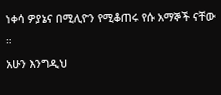ነቀሳ ዎያኔና በሚሊዮን የሚቆጠሩ የሱ አማኞች ናቸው ።
አሁን እንግዲህ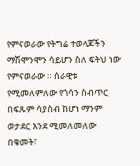የምናወራው የትግሬ ተወላጆችን ማሽሞንሞን ሳይሆን ስለ ፍትህ ነው የምናወራው ። ሰራዊቱ የሚመለምለው የጎሳን ስብጥር በፍጹም ሳያስብ ከሆነ ማንም ወታደር እንደ ሚመለመለው በቁመት፣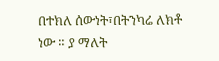በተክለ ሰውነት፣በትንካሬ ለክቶ ነው ። ያ ማለት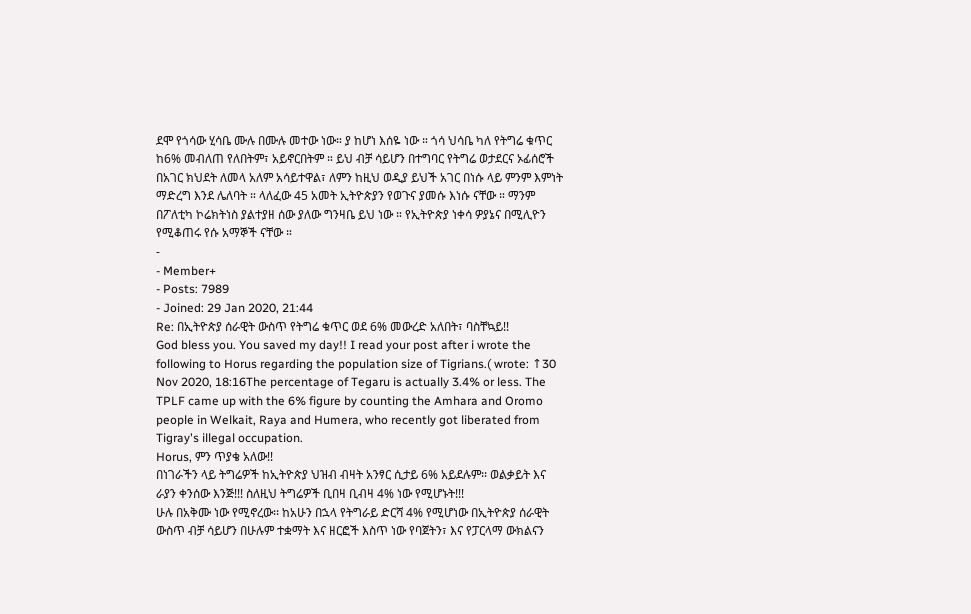ደሞ የጎሳው ሂሳቤ ሙሉ በሙሉ መተው ነው። ያ ከሆነ እሰዬ ነው ። ጎሳ ህሳቤ ካለ የትግሬ ቁጥር ከ6% መብለጠ የለበትም፣ አይኖርበትም ። ይህ ብቻ ሳይሆን በተግባር የትግሬ ወታደርና ኦፊሰሮች በአገር ክህደት ለመላ አለም አሳይተዋል፣ ለምን ከዚህ ወዲያ ይህች አገር በነሱ ላይ ምንም እምነት ማድረግ እንደ ሌለባት ። ላለፈው 45 አመት ኢትዮጵያን የወጉና ያመሱ እነሱ ናቸው ። ማንም በፖለቲካ ኮሬክትነስ ያልተያዘ ሰው ያለው ግንዛቤ ይህ ነው ። የኢትዮጵያ ነቀሳ ዎያኔና በሚሊዮን የሚቆጠሩ የሱ አማኞች ናቸው ።
-
- Member+
- Posts: 7989
- Joined: 29 Jan 2020, 21:44
Re: በኢትዮጵያ ሰራዊት ውስጥ የትግሬ ቁጥር ወደ 6% መውረድ አለበት፣ ባስቸኳይ!!
God bless you. You saved my day!! I read your post after i wrote the following to Horus regarding the population size of Tigrians.( wrote: ↑30 Nov 2020, 18:16The percentage of Tegaru is actually 3.4% or less. The TPLF came up with the 6% figure by counting the Amhara and Oromo people in Welkait, Raya and Humera, who recently got liberated from Tigray's illegal occupation.
Horus, ምን ጥያቄ አለው!!
በነገራችን ላይ ትግሬዎች ከኢትዮጵያ ህዝብ ብዛት አንፃር ሲታይ 6% አይደሉም፡፡ ወልቃይት እና ራያን ቀንሰው እንጅ!!! ስለዚህ ትግሬዎች ቢበዛ ቢብዛ 4% ነው የሚሆኑት!!!
ሁሉ በአቅሙ ነው የሚኖረው፡፡ ከአሁን በኋላ የትግራይ ድርሻ 4% የሚሆነው በኢትዮጵያ ሰራዊት ውስጥ ብቻ ሳይሆን በሁሉም ተቋማት እና ዘርፎች እስጥ ነው የባጀትን፣ እና የፓርላማ ውክልናን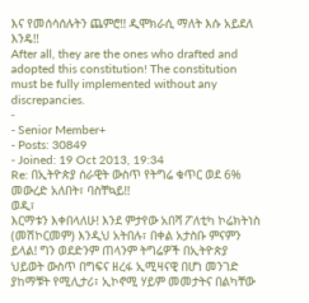እና የመሰሳሰሉትን ጨምሮ!! ዲሞክራሲ ማለት እሱ አይደለ እንዴ!!
After all, they are the ones who drafted and adopted this constitution! The constitution must be fully implemented without any discrepancies.
-
- Senior Member+
- Posts: 30849
- Joined: 19 Oct 2013, 19:34
Re: በኢትዮጵያ ሰራዊት ውስጥ የትግሬ ቁጥር ወደ 6% መውረድ አለበት፣ ባስቸኳይ!!
ወዲ፣
እርማቱን እቀበላለሁ! እንደ ምታየው አበሻ ፖለቲካ ኮሬክትነስ (መሽኮርመም) እንዲህ አትበሉ፣ በቀል አታስቡ ምናምን ይላል! ግን ወደድንም ጠላንም ትግሬዎች በኢትዮጵያ ህይወት ውስጥ በግፍና ዘረፋ ኢሚዛናዊ በሆነ መንገድ ያከማቹት የሚሊታሪ፣ ኢኮኖሚ ሃይም መመታትና በልካቸው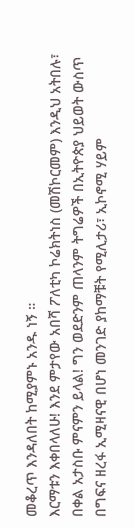መቆረጥ እንዳለበት ከሚያምኑ አንዱ ነኝ ።
እርማቱን እቀበላለሁ! እንደ ምታየው አበሻ ፖለቲካ ኮሬክትነስ (መሽኮርመም) እንዲህ አትበሉ፣ በቀል አታስቡ ምናምን ይላል! ግን ወደድንም ጠላንም ትግሬዎች በኢትዮጵያ ህይወት ውስጥ በግፍና ዘረፋ ኢሚዛናዊ በሆነ መንገድ ያከማቹት የሚሊታሪ፣ ኢኮኖሚ ሃይም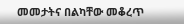መመታትና በልካቸው መቆረጥ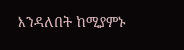እንዳለበት ከሚያምኑ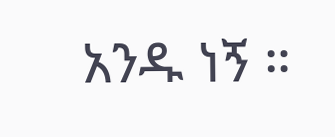አንዱ ነኝ ።